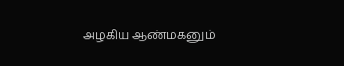அழகிய ஆண்மகனும்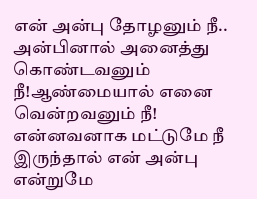என் அன்பு தோழனும் நீ.. அன்பினால் அனைத்து கொண்டவனும் நீ!ஆண்மையால் எனை வென்றவனும் நீ! என்னவனாக மட்டுமே நீ இருந்தால் என் அன்பு என்றுமே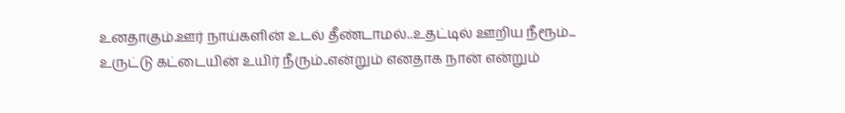உனதாகும்.ஊர் நாய்களின் உடல் தீண்டாமல்..உதட்டில் ஊறிய நீரூம்... உருட்டு கட்டையின் உயிர் நீரும்..என்றும் எனதாக நான் என்றும்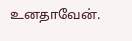உனதாவேன்.